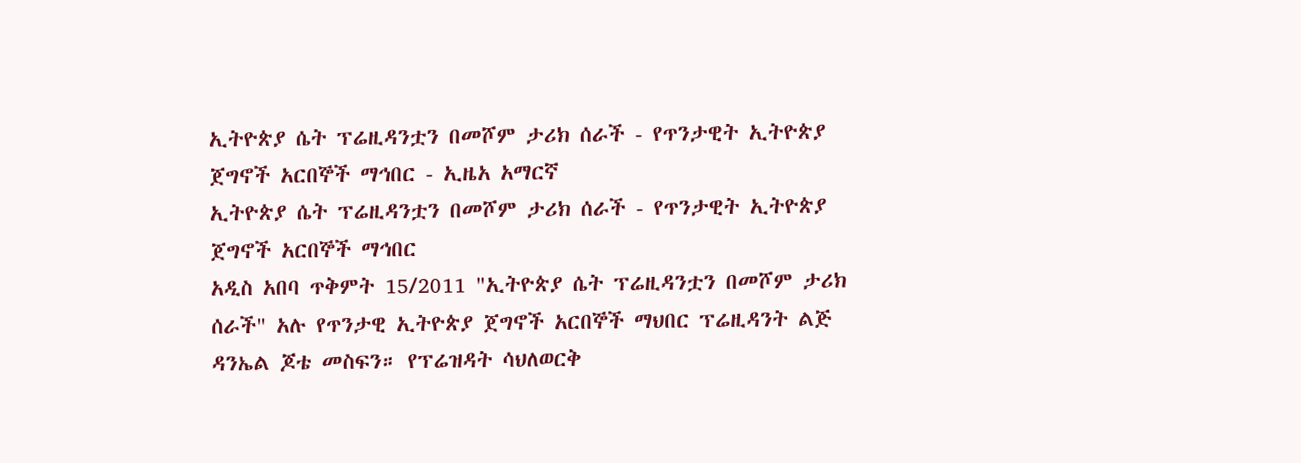ኢትዮጵያ ሴት ፕሬዚዳንቷን በመሾም ታሪክ ሰራች - የጥንታዊት ኢትዮጵያ ጀግኖች አርበኞች ማኅበር - ኢዜአ አማርኛ
ኢትዮጵያ ሴት ፕሬዚዳንቷን በመሾም ታሪክ ሰራች - የጥንታዊት ኢትዮጵያ ጀግኖች አርበኞች ማኅበር
አዲስ አበባ ጥቅምት 15/2011 "ኢትዮጵያ ሴት ፕሬዚዳንቷን በመሾም ታሪክ ሰራች" አሉ የጥንታዊ ኢትዮጵያ ጀግኖች አርበኞች ማህበር ፕሬዚዳንት ልጅ ዳንኤል ጆቴ መስፍን። የፕሬዝዳት ሳህለወርቅ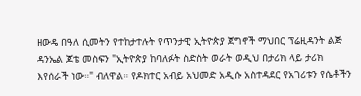ዘውዴ በዓለ ሲመትን የተከታተሉት የጥንታዊ ኢትዮጵያ ጀግኖች ማህበር ፕሬዚዳንት ልጅ ዳንኤል ጆቴ መስፍን "ኢትዮጵያ ከባለፉት ስድስት ወራት ወዲህ በታሪክ ላይ ታሪክ እየሰራች ነው።" ብለዋል። የዶክተር አብይ አህመድ አዲሱ አስተዳደር የአገሪቱን የሴቶችን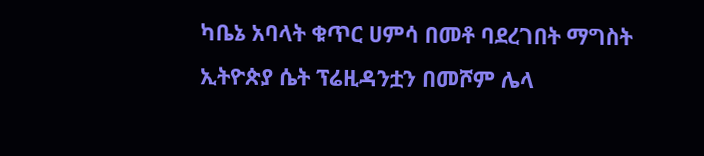ካቤኔ አባላት ቁጥር ሀምሳ በመቶ ባደረገበት ማግስት ኢትዮጵያ ሴት ፕሬዚዳንቷን በመሾም ሌላ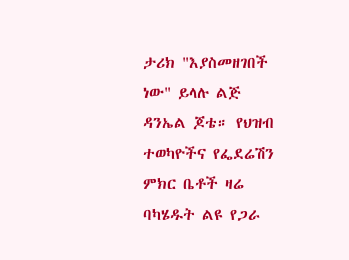ታሪክ "እያስመዘገበች ነው" ይላሉ ልጅ ዳንኤል ጆቴ። የህዝብ ተወካዮችና የፌደሬሽን ምክር ቤቶች ዛሬ ባካሄዱት ልዩ የጋራ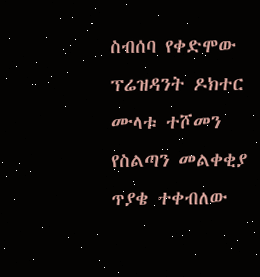ስብሰባ የቀድሞው ፕሬዝዳንት ዶክተር ሙላቱ ተሾመን የስልጣን መልቀቂያ ጥያቄ ተቀብለው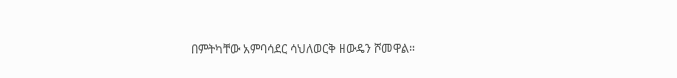በምትካቸው አምባሳደር ሳህለወርቅ ዘውዴን ሾመዋል።